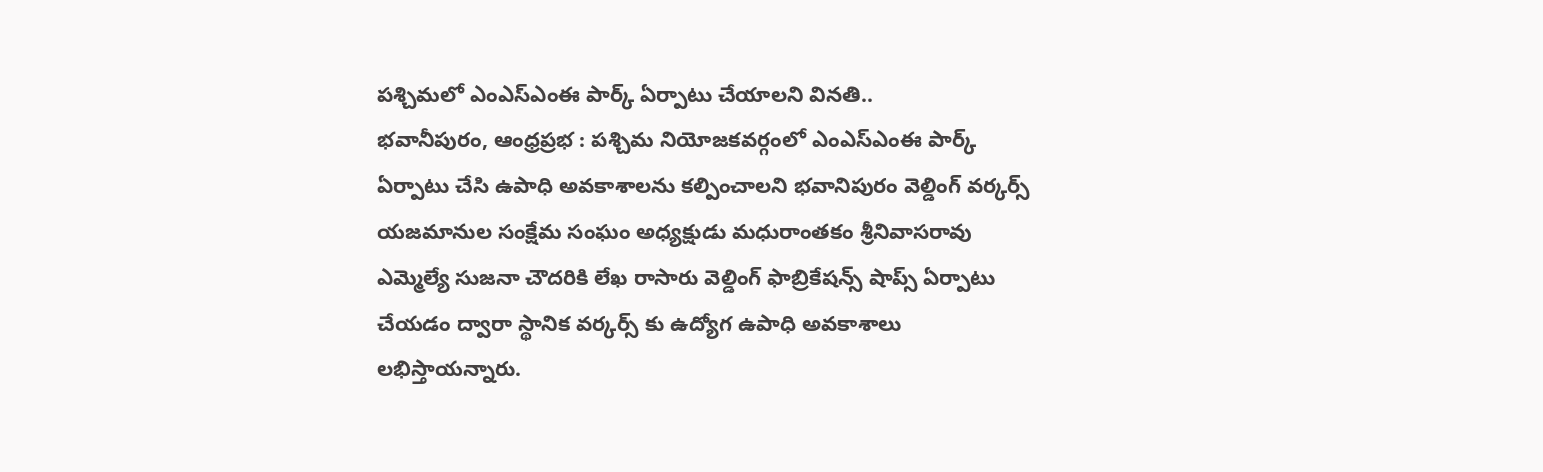పశ్చిమలో ఎంఎస్ఎంఈ పార్క్ ఏర్పాటు చేయాలని వినతి..
భవానీపురం, ఆంధ్రప్రభ : పశ్చిమ నియోజకవర్గంలో ఎంఎస్ఎంఈ పార్క్ ఏర్పాటు చేసి ఉపాధి అవకాశాలను కల్పించాలని భవానిపురం వెల్డింగ్ వర్కర్స్ యజమానుల సంక్షేమ సంఘం అధ్యక్షుడు మధురాంతకం శ్రీనివాసరావు ఎమ్మెల్యే సుజనా చౌదరికి లేఖ రాసారు వెల్డింగ్ ఫాబ్రికేషన్స్ షాప్స్ ఏర్పాటు చేయడం ద్వారా స్థానిక వర్కర్స్ కు ఉద్యోగ ఉపాధి అవకాశాలు లభిస్తాయన్నారు.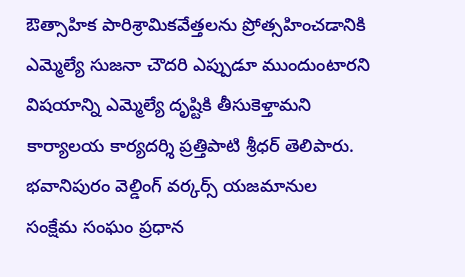ఔత్సాహిక పారిశ్రామికవేత్తలను ప్రోత్సహించడానికి ఎమ్మెల్యే సుజనా చౌదరి ఎప్పుడూ ముందుంటారని విషయాన్ని ఎమ్మెల్యే దృష్టికి తీసుకెళ్తామని కార్యాలయ కార్యదర్శి ప్రత్తిపాటి శ్రీధర్ తెలిపారు. భవానిపురం వెల్డింగ్ వర్కర్స్ యజమానుల సంక్షేమ సంఘం ప్రధాన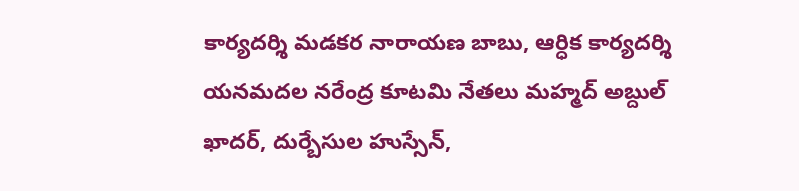కార్యదర్శి మడకర నారాయణ బాబు, ఆర్ధిక కార్యదర్శి యనమదల నరేంద్ర కూటమి నేతలు మహ్మద్ అబ్దుల్ ఖాదర్, దుర్బేసుల హుస్సేన్,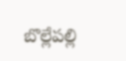బొల్లేపల్లి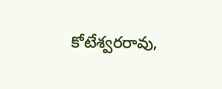కోటేశ్వరరావు,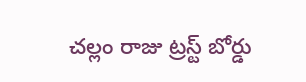చల్లం రాజు ట్రస్ట్ బోర్డు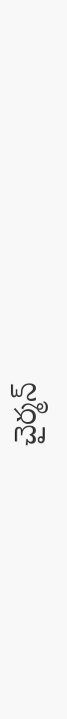చైర్మన్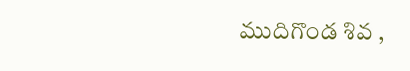ముదిగొండ శివ ,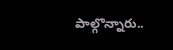పాల్గొన్నారు..